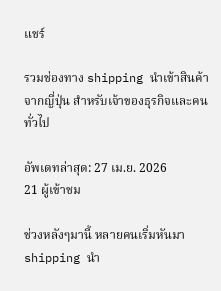แชร์

รวมช่องทาง shipping นําเข้าสินค้าจากญี่ปุ่น สำหรับเจ้าของธุรกิจและคนทั่วไป

อัพเดทล่าสุด: 27 เม.ย. 2026
21 ผู้เข้าชม

ช่วงหลังๆมานี้ หลายคนเริ่มหันมา shipping นํา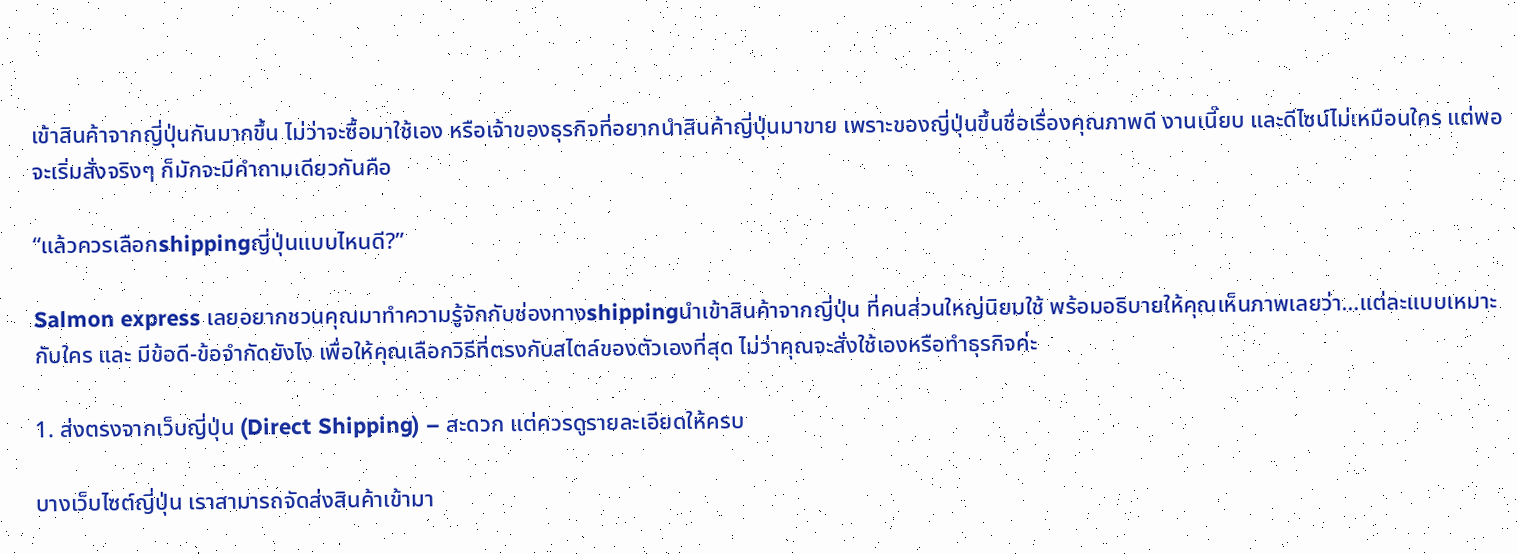เข้าสินค้าจากญี่ปุ่นกันมากขึ้น ไม่ว่าจะซื้อมาใช้เอง หรือเจ้าของธุรกิจที่อยากนำสินค้าญี่ปุ่นมาขาย เพราะของญี่ปุ่นขึ้นชื่อเรื่องคุณภาพดี งานเนี๊ยบ และดีไซน์ไม่เหมือนใคร แต่พอจะเริ่มสั่งจริงๆ ก็มักจะมีคำถามเดียวกันคือ

“แล้วควรเลือกshippingญี่ปุ่นแบบไหนดี?”

Salmon express เลยอยากชวนคุณมาทำความรู้จักกับช่องทางshippingนําเข้าสินค้าจากญี่ปุ่น ที่คนส่วนใหญ่นิยมใช้ พร้อมอธิบายให้คุณเห็นภาพเลยว่า…แต่ละแบบเหมาะกับใคร และ มีข้อดี-ข้อจำกัดยังไง เพื่อให้คุณเลือกวิธีที่ตรงกับสไตล์ของตัวเองที่สุด ไม่ว่าคุณจะสั่งใช้เองหรือทำธุรกิจค่ะ

1. ส่งตรงจากเว็บญี่ปุ่น (Direct Shipping) – สะดวก แต่ควรดูรายละเอียดให้ครบ

บางเว็บไซต์ญี่ปุ่น เราสามารถจัดส่งสินค้าเข้ามา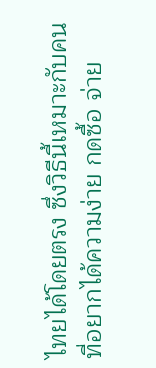ไทยได้โดยตรง ซึ่งวิธีนี้เหมาะกับคนที่อยากได้ความง่าย กดซื้อ จ่าย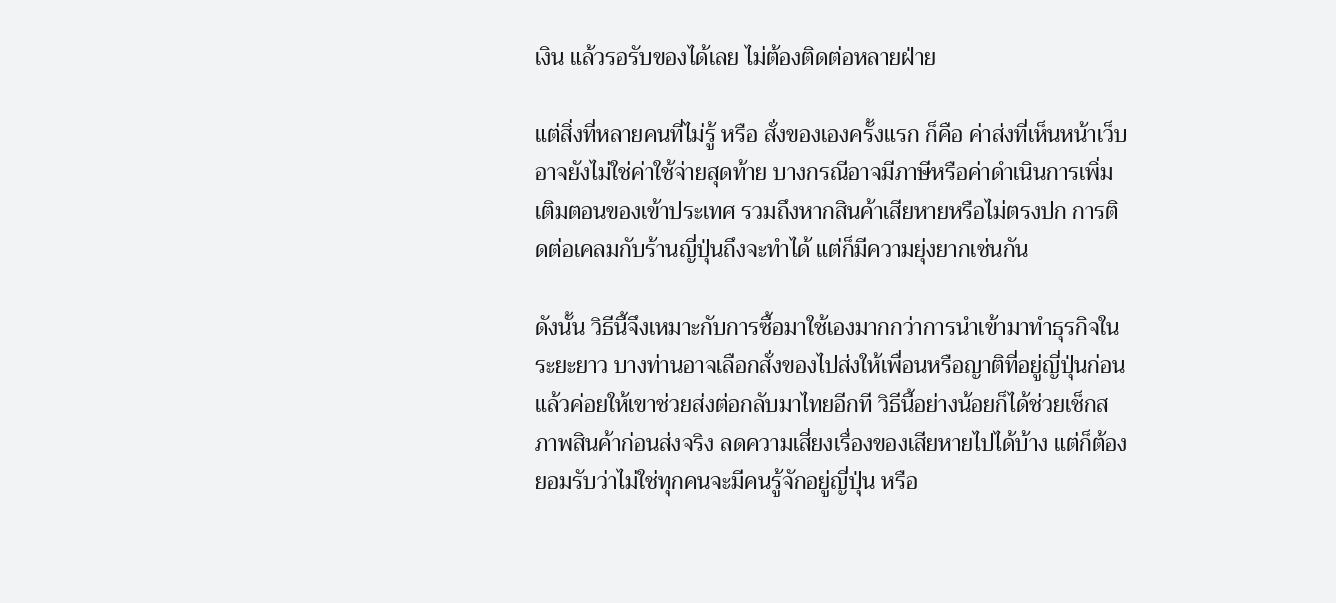เงิน แล้วรอรับของได้เลย ไม่ต้องติดต่อหลายฝ่าย

แต่สิ่งที่หลายคนที่ไม่รู้ หรือ สั่งของเองครั้งแรก ก็คือ ค่าส่งที่เห็นหน้าเว็บอาจยังไม่ใช่ค่าใช้จ่ายสุดท้าย บางกรณีอาจมีภาษีหรือค่าดำเนินการเพิ่มเติมตอนของเข้าประเทศ รวมถึงหากสินค้าเสียหายหรือไม่ตรงปก การติดต่อเคลมกับร้านญี่ปุ่นถึงจะทำได้ แต่ก็มีความยุ่งยากเช่นกัน

ดังนั้น วิธีนี้จึงเหมาะกับการซื้อมาใช้เองมากกว่าการนำเข้ามาทำธุรกิจในระยะยาว บางท่านอาจเลือกสั่งของไปส่งให้เพื่อนหรือญาติที่อยู่ญี่ปุ่นก่อน แล้วค่อยให้เขาช่วยส่งต่อกลับมาไทยอีกที วิธีนี้อย่างน้อยก็ได้ช่วยเช็กสภาพสินค้าก่อนส่งจริง ลดความเสี่ยงเรื่องของเสียหายไปได้บ้าง แต่ก็ต้องยอมรับว่าไม่ใช่ทุกคนจะมีคนรู้จักอยู่ญี่ปุ่น หรือ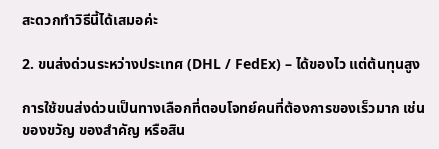สะดวกทำวิธีนี้ได้เสมอค่ะ

2. ขนส่งด่วนระหว่างประเทศ (DHL / FedEx) – ได้ของไว แต่ต้นทุนสูง

การใช้ขนส่งด่วนเป็นทางเลือกที่ตอบโจทย์คนที่ต้องการของเร็วมาก เช่น ของขวัญ ของสำคัญ หรือสิน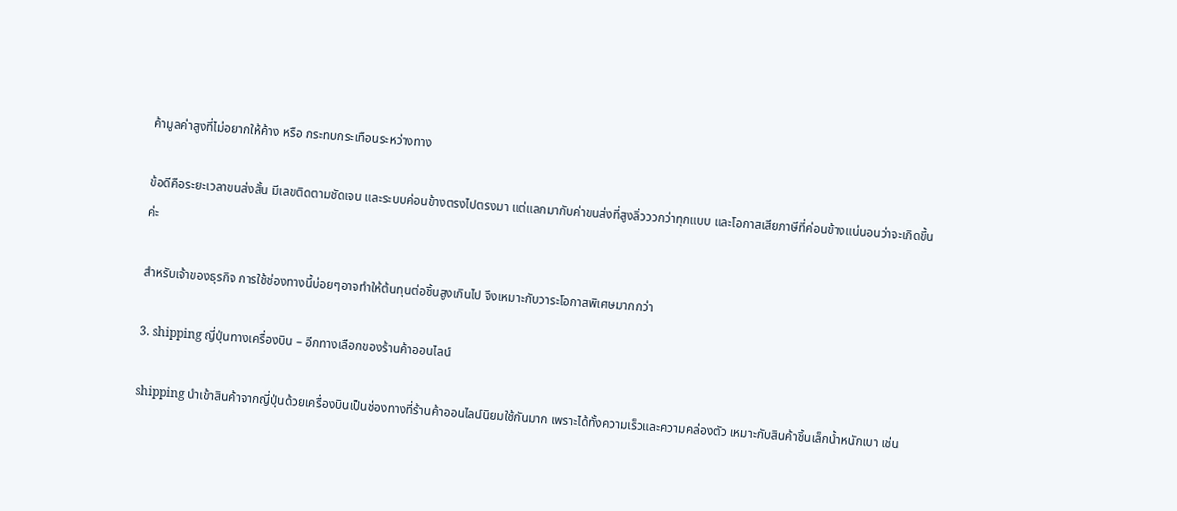ค้ามูลค่าสูงที่ไม่อยากให้ค้าง หรือ กระทบกระเทือนระหว่างทาง

ข้อดีคือระยะเวลาขนส่งสั้น มีเลขติดตามชัดเจน และระบบค่อนข้างตรงไปตรงมา แต่แลกมากับค่าขนส่งที่สูงลิ่วววกว่าทุกแบบ และโอกาสเสียภาษีที่ค่อนข้างแน่นอนว่าจะเกิดขึ้นค่ะ

สำหรับเจ้าของธุรกิจ การใช้ช่องทางนี้บ่อยๆอาจทำให้ต้นทุนต่อชิ้นสูงเกินไป จึงเหมาะกับวาระโอกาสพิเศษมากกว่า

3. shipping ญี่ปุ่นทางเครื่องบิน – อีกทางเลือกของร้านค้าออนไลน์

shipping นําเข้าสินค้าจากญี่ปุ่นด้วยเครื่องบินเป็นช่องทางที่ร้านค้าออนไลน์นิยมใช้กันมาก เพราะได้ทั้งความเร็วและความคล่องตัว เหมาะกับสินค้าชิ้นเล็กน้ำหนักเบา เช่น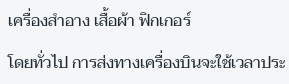เครื่องสำอาง เสื้อผ้า ฟิกเกอร์

โดยทั่วไป การส่งทางเครื่องบินจะใช้เวลาประ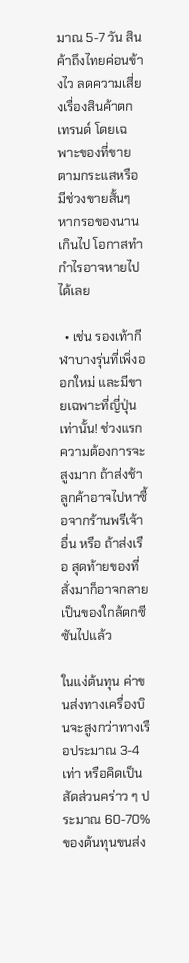มาณ 5-7 วัน สินค้าถึงไทยค่อนข้างไว ลดความเสี่ยงเรื่องสินค้าตกเทรนด์ โดยเฉพาะของที่ขายตามกระแสหรือมีช่วงขายสั้นๆ หากรอของนานเกินไป โอกาสทำกำไรอาจหายไปได้เลย

  • เช่น รองเท้ากีฬาบางรุ่นที่เพิ่งออกใหม่ และมีขายเฉพาะที่ญี่ปุ่นเท่านั้น! ช่วงแรกความต้องการจะสูงมาก ถ้าส่งช้า ลูกค้าอาจไปหาซื้อจากร้านพรีเจ้าอื่น หรือ ถ้าส่งเรือ สุดท้ายของที่สั่งมาก็อาจกลายเป็นของใกล้ตกซีซันไปแล้ว

ในแง่ต้นทุน ค่าขนส่งทางเครื่องบินจะสูงกว่าทางเรือประมาณ 3-4 เท่า หรือคิดเป็นสัดส่วนคร่าว ๆ ประมาณ 60-70% ของต้นทุนขนส่ง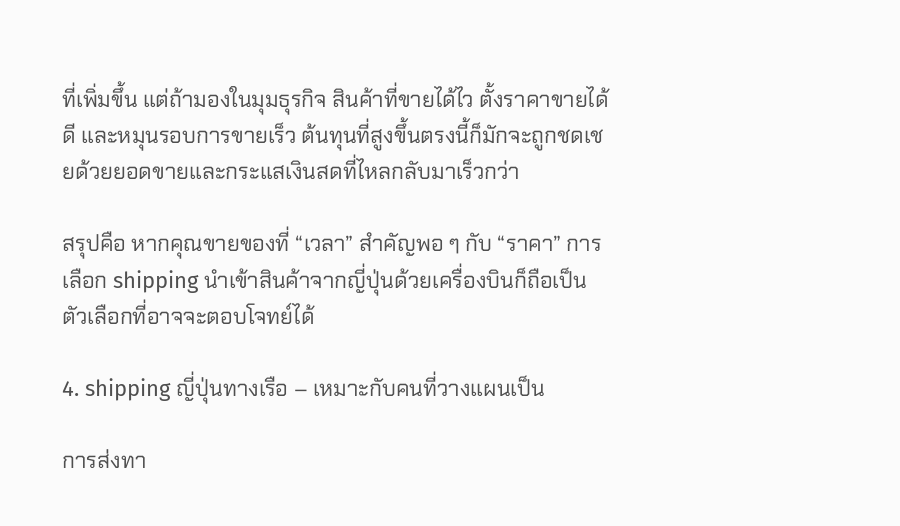ที่เพิ่มขึ้น แต่ถ้ามองในมุมธุรกิจ สินค้าที่ขายได้ไว ตั้งราคาขายได้ดี และหมุนรอบการขายเร็ว ต้นทุนที่สูงขึ้นตรงนี้ก็มักจะถูกชดเชยด้วยยอดขายและกระแสเงินสดที่ไหลกลับมาเร็วกว่า

สรุปคือ หากคุณขายของที่ “เวลา” สำคัญพอ ๆ กับ “ราคา” การเลือก shipping นําเข้าสินค้าจากญี่ปุ่นด้วยเครื่องบินก็ถือเป็นตัวเลือกที่อาจจะตอบโจทย์ได้

4. shipping ญี่ปุ่นทางเรือ – เหมาะกับคนที่วางแผนเป็น

การส่งทา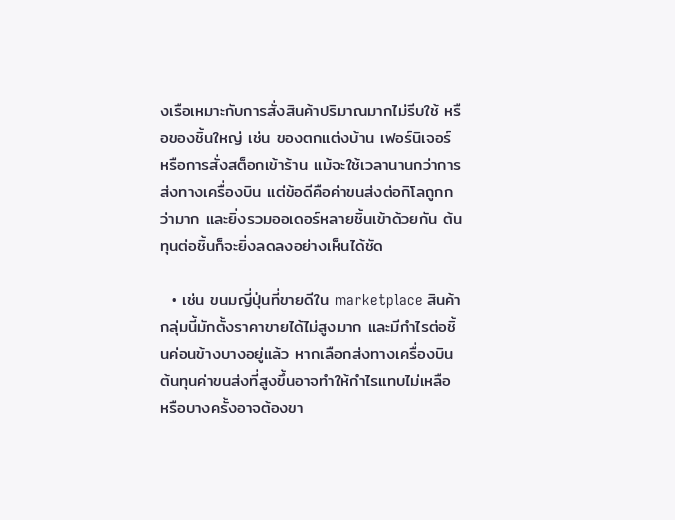งเรือเหมาะกับการสั่งสินค้าปริมาณมากไม่รีบใช้ หรือของชิ้นใหญ่ เช่น ของตกแต่งบ้าน เฟอร์นิเจอร์ หรือการสั่งสต็อกเข้าร้าน แม้จะใช้เวลานานกว่าการส่งทางเครื่องบิน แต่ข้อดีคือค่าขนส่งต่อกิโลถูกกว่ามาก และยิ่งรวมออเดอร์หลายชิ้นเข้าด้วยกัน ต้นทุนต่อชิ้นก็จะยิ่งลดลงอย่างเห็นได้ชัด

  • เช่น ขนมญี่ปุ่นที่ขายดีใน marketplace สินค้ากลุ่มนี้มักตั้งราคาขายได้ไม่สูงมาก และมีกำไรต่อชิ้นค่อนข้างบางอยู่แล้ว หากเลือกส่งทางเครื่องบิน ต้นทุนค่าขนส่งที่สูงขึ้นอาจทำให้กำไรแทบไม่เหลือ หรือบางครั้งอาจต้องขา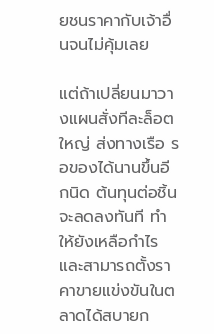ยชนราคากับเจ้าอื่นจนไม่คุ้มเลย

แต่ถ้าเปลี่ยนมาวางแผนสั่งทีละล็อตใหญ่ ส่งทางเรือ รอของได้นานขึ้นอีกนิด ต้นทุนต่อชิ้นจะลดลงทันที ทำให้ยังเหลือกำไร และสามารถตั้งราคาขายแข่งขันในตลาดได้สบายก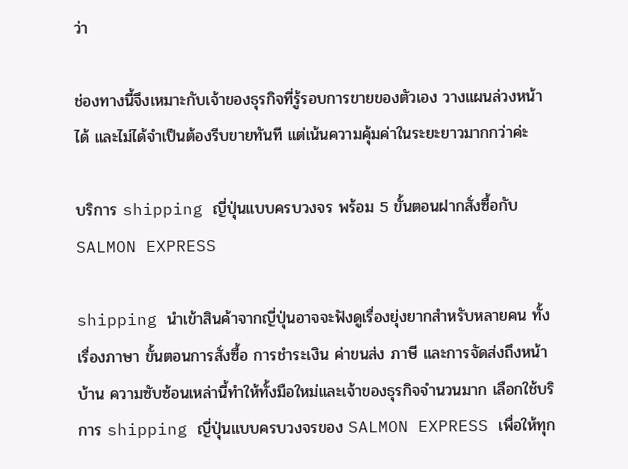ว่า

ช่องทางนี้จึงเหมาะกับเจ้าของธุรกิจที่รู้รอบการขายของตัวเอง วางแผนล่วงหน้าได้ และไม่ได้จำเป็นต้องรีบขายทันที แต่เน้นความคุ้มค่าในระยะยาวมากกว่าค่ะ

บริการ shipping ญี่ปุ่นแบบครบวงจร พร้อม 5 ขั้นตอนฝากสั่งซื้อกับ SALMON EXPRESS

shipping นําเข้าสินค้าจากญี่ปุ่นอาจจะฟังดูเรื่องยุ่งยากสำหรับหลายคน ทั้งเรื่องภาษา ขั้นตอนการสั่งซื้อ การชำระเงิน ค่าขนส่ง ภาษี และการจัดส่งถึงหน้าบ้าน ความซับซ้อนเหล่านี้ทำให้ทั้งมือใหม่และเจ้าของธุรกิจจำนวนมาก เลือกใช้บริการ shipping ญี่ปุ่นแบบครบวงจรของ SALMON EXPRESS เพื่อให้ทุก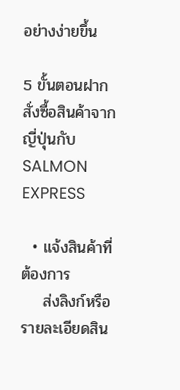อย่างง่ายขึ้น

5 ขั้นตอนฝากสั่งซื้อสินค้าจากญี่ปุ่นกับ SALMON EXPRESS

  • แจ้งสินค้าที่ต้องการ
    ส่งลิงก์หรือรายละเอียดสิน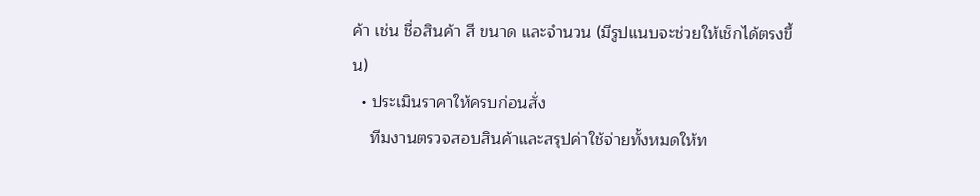ค้า เช่น ชื่อสินค้า สี ขนาด และจำนวน (มีรูปแนบจะช่วยให้เช็กได้ตรงขึ้น)
  • ประเมินราคาให้ครบก่อนสั่ง
    ทีมงานตรวจสอบสินค้าและสรุปค่าใช้จ่ายทั้งหมดให้ท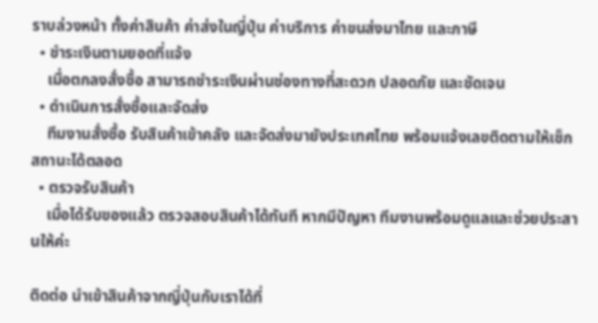ราบล่วงหน้า ทั้งค่าสินค้า ค่าส่งในญี่ปุ่น ค่าบริการ ค่าขนส่งมาไทย และภาษี
  • ชำระเงินตามยอดที่แจ้ง
    เมื่อตกลงสั่งซื้อ สามารถชำระเงินผ่านช่องทางที่สะดวก ปลอดภัย และชัดเจน
  • ดำเนินการสั่งซื้อและจัดส่ง
    ทีมงานสั่งซื้อ รับสินค้าเข้าคลัง และจัดส่งมายังประเทศไทย พร้อมแจ้งเลขติดตามให้เช็กสถานะได้ตลอด
  • ตรวจรับสินค้า
    เมื่อได้รับของแล้ว ตรวจสอบสินค้าได้ทันที หากมีปัญหา ทีมงานพร้อมดูแลและช่วยประสานให้ค่ะ

ติดต่อ นำเข้าสินค้าจากญี่ปุ่นกับเราได้ที่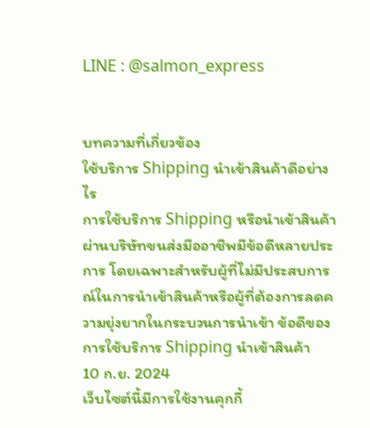LINE : @salmon_express


บทความที่เกี่ยวข้อง
ใช้บริการ Shipping นำเข้าสินค้าดีอย่างไร
การใช้บริการ Shipping หรือนำเข้าสินค้าผ่านบริษัทขนส่งมืออาชีพมีข้อดีหลายประการ โดยเฉพาะสำหรับผู้ที่ไม่มีประสบการณ์ในการนำเข้าสินค้าหรือผู้ที่ต้องการลดความยุ่งยากในกระบวนการนำเข้า ข้อดีของการใช้บริการ Shipping นำเข้าสินค้า
10 ก.ย. 2024
เว็บไซต์นี้มีการใช้งานคุกกี้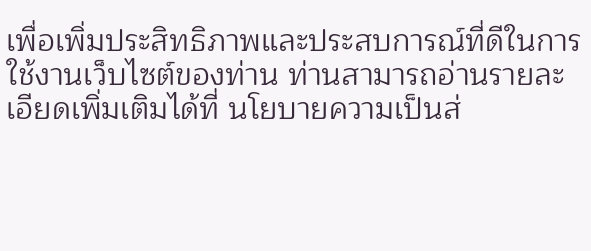เพื่อเพิ่มประสิทธิภาพและประสบการณ์ที่ดีในการใช้งานเว็บไซต์ของท่าน ท่านสามารถอ่านรายละเอียดเพิ่มเติมได้ที่ นโยบายความเป็นส่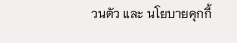วนตัว และ นโยบายคุกกี้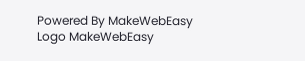Powered By MakeWebEasy Logo MakeWebEasy